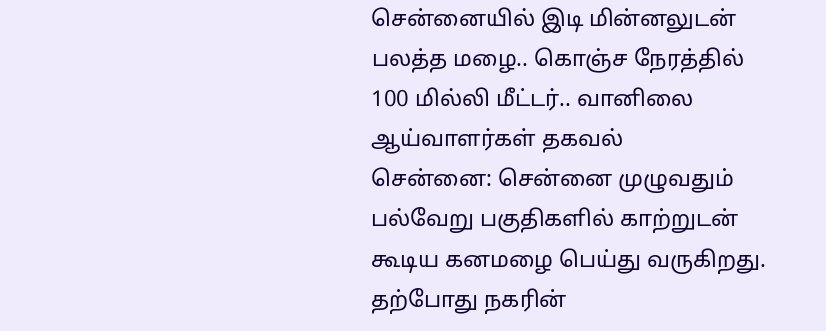சென்னையில் இடி மின்னலுடன் பலத்த மழை.. கொஞ்ச நேரத்தில் 100 மில்லி மீட்டர்.. வானிலை ஆய்வாளர்கள் தகவல்
சென்னை: சென்னை முழுவதும் பல்வேறு பகுதிகளில் காற்றுடன் கூடிய கனமழை பெய்து வருகிறது. தற்போது நகரின்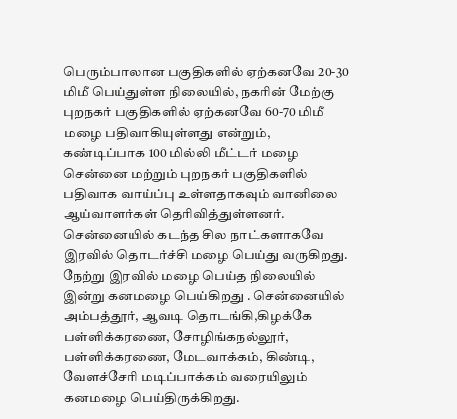பெரும்பாலான பகுதிகளில் ஏற்கனவே 20-30 மிமீ பெய்துள்ள நிலையில், நகரின் மேற்கு புறநகர் பகுதிகளில் ஏற்கனவே 60-70 மிமீ மழை பதிவாகியுள்ளது என்றும், கண்டிப்பாக 100 மில்லி மீட்டர் மழை சென்னை மற்றும் புறநகர் பகுதிகளில் பதிவாக வாய்ப்பு உள்ளதாகவும் வானிலை ஆய்வாளர்கள் தெரிவித்துள்ளனர்.
சென்னையில் கடந்த சில நாட்களாகவே இரவில் தொடர்ச்சி மழை பெய்து வருகிறது. நேற்று இரவில் மழை பெய்த நிலையில் இன்று கனமழை பெய்கிறது . சென்னையில் அம்பத்தூர், ஆவடி தொடங்கி,கிழக்கே பள்ளிக்கரணை, சோழிங்கநல்லூர், பள்ளிக்கரணை, மேடவாக்கம், கிண்டி, வேளச்சேரி மடிப்பாக்கம் வரையிலும் கனமழை பெய்திருக்கிறது.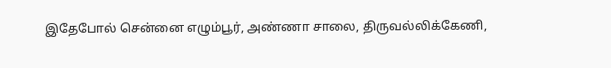இதேபோல் சென்னை எழும்பூர், அண்ணா சாலை, திருவல்லிக்கேணி,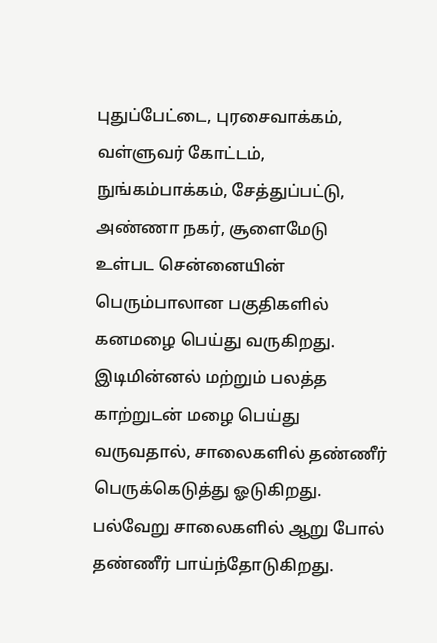புதுப்பேட்டை, புரசைவாக்கம், வள்ளுவர் கோட்டம், நுங்கம்பாக்கம், சேத்துப்பட்டு, அண்ணா நகர், சூளைமேடு உள்பட சென்னையின் பெரும்பாலான பகுதிகளில் கனமழை பெய்து வருகிறது. இடிமின்னல் மற்றும் பலத்த காற்றுடன் மழை பெய்து வருவதால், சாலைகளில் தண்ணீர் பெருக்கெடுத்து ஓடுகிறது.
பல்வேறு சாலைகளில் ஆறு போல் தண்ணீர் பாய்ந்தோடுகிறது.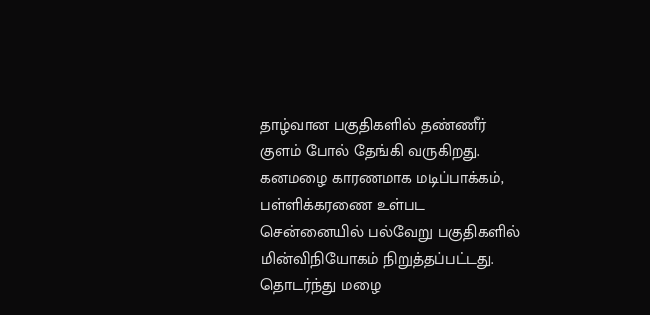தாழ்வான பகுதிகளில் தண்ணீர் குளம் போல் தேங்கி வருகிறது. கனமழை காரணமாக மடிப்பாக்கம், பள்ளிக்கரணை உள்பட சென்னையில் பல்வேறு பகுதிகளில் மின்விநியோகம் நிறுத்தப்பட்டது. தொடர்ந்து மழை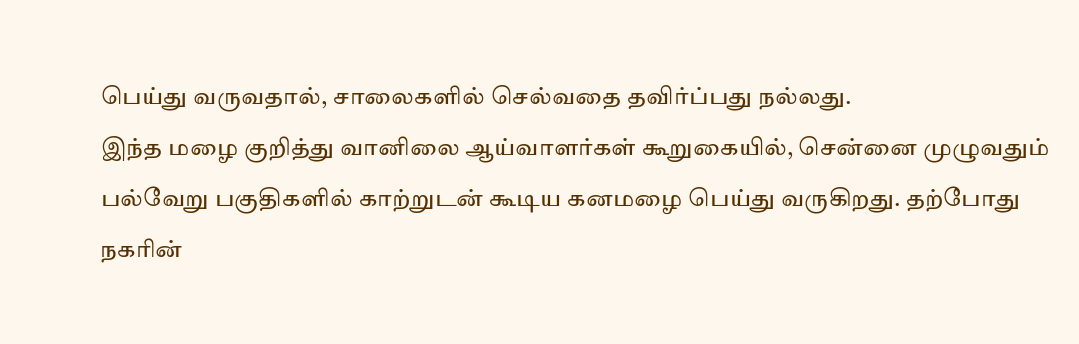பெய்து வருவதால், சாலைகளில் செல்வதை தவிர்ப்பது நல்லது.
இந்த மழை குறித்து வானிலை ஆய்வாளர்கள் கூறுகையில், சென்னை முழுவதும் பல்வேறு பகுதிகளில் காற்றுடன் கூடிய கனமழை பெய்து வருகிறது. தற்போது நகரின்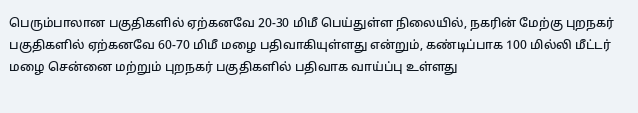பெரும்பாலான பகுதிகளில் ஏற்கனவே 20-30 மிமீ பெய்துள்ள நிலையில், நகரின் மேற்கு புறநகர் பகுதிகளில் ஏற்கனவே 60-70 மிமீ மழை பதிவாகியுள்ளது என்றும், கண்டிப்பாக 100 மில்லி மீட்டர் மழை சென்னை மற்றும் புறநகர் பகுதிகளில் பதிவாக வாய்ப்பு உள்ளது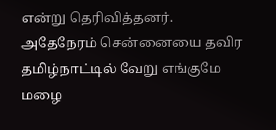என்று தெரிவித்தனர். அதேநேரம் சென்னையை தவிர தமிழ்நாட்டில் வேறு எங்குமே மழை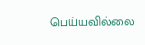பெய்யவில்லை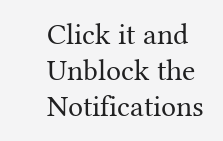Click it and Unblock the Notifications